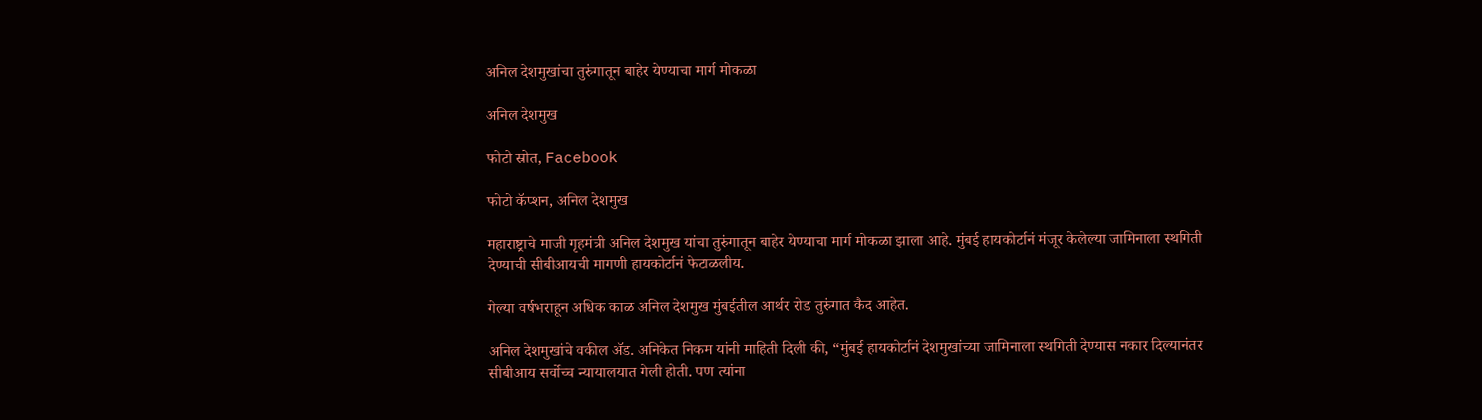अनिल देशमुखांचा तुरुंगातून बाहेर येण्याचा मार्ग मोकळा

अनिल देशमुख

फोटो स्रोत, Facebook

फोटो कॅप्शन, अनिल देशमुख

महाराष्ट्राचे माजी गृहमंत्री अनिल देशमुख यांचा तुरुंगातून बाहेर येण्याचा मार्ग मोकळा झाला आहे. मुंबई हायकोर्टानं मंजूर केलेल्या जामिनाला स्थगिती देण्याची सीबीआयची मागणी हायकोर्टानं फेटाळलीय.

गेल्या वर्षभराहून अधिक काळ अनिल देशमुख मुंबईतील आर्थर रोड तुरुंगात कैद आहेत.

अनिल देशमुखांचे वकील ॲड. अनिकेत निकम यांनी माहिती दिली की, “मुंबई हायकोर्टानं देशमुखांच्या जामिनाला स्थगिती देण्यास नकार दिल्यानंतर सीबीआय सर्वोच्च न्यायालयात गेली होती. पण त्यांना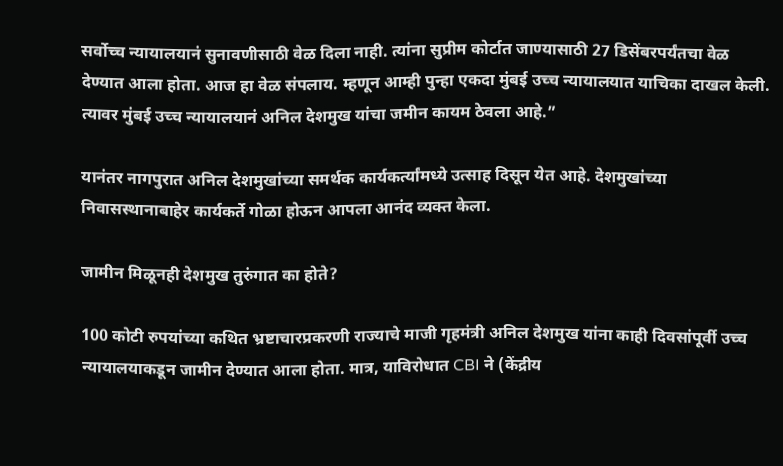सर्वोच्च न्यायालयानं सुनावणीसाठी वेळ दिला नाही. त्यांना सुप्रीम कोर्टात जाण्यासाठी 27 डिसेंबरपर्यंतचा वेळ देण्यात आला होता. आज हा वेळ संपलाय. म्हणून आम्ही पुन्हा एकदा मुंबई उच्च न्यायालयात याचिका दाखल केली. त्यावर मुंबई उच्च न्यायालयानं अनिल देशमुख यांचा जमीन कायम ठेवला आहे.”

यानंतर नागपुरात अनिल देशमुखांच्या समर्थक कार्यकर्त्यांमध्ये उत्साह दिसून येत आहे. देशमुखांच्या निवासस्थानाबाहेर कार्यकर्ते गोळा होऊन आपला आनंद व्यक्त केला.

जामीन मिळूनही देशमुख तुरुंगात का होते?

100 कोटी रुपयांच्या कथित भ्रष्टाचारप्रकरणी राज्याचे माजी गृहमंत्री अनिल देशमुख यांना काही दिवसांपूर्वी उच्च न्यायालयाकडून जामीन देण्यात आला होता. मात्र, याविरोधात CBI ने (केंद्रीय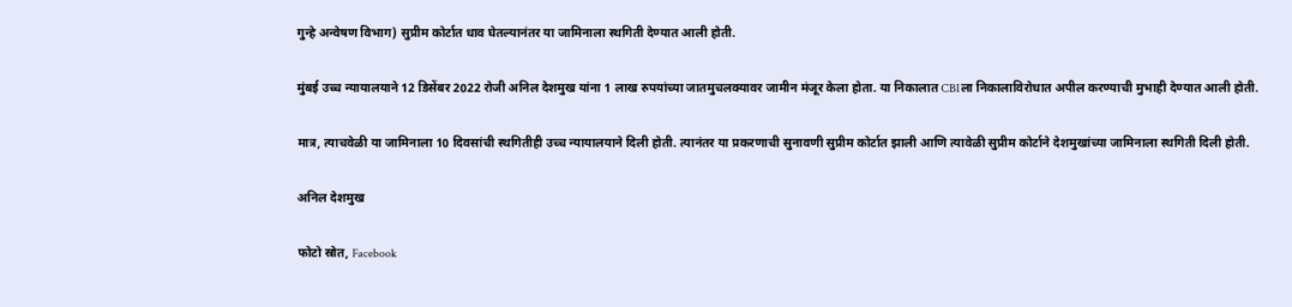गुन्हे अन्वेषण विभाग) सुप्रीम कोर्टात धाव घेतल्यानंतर या जामिनाला स्थगिती देण्यात आली होती.

मुंबई उच्च न्यायालयाने 12 डिसेंबर 2022 रोजी अनिल देशमुख यांना 1 लाख रुपयांच्या जातमुचलक्यावर जामीन मंजूर केला होता. या निकालात CBIला निकालाविरोधात अपील करण्याची मुभाही देण्यात आली होती.

मात्र, त्याचवेळी या जामिनाला 10 दिवसांची स्थगितीही उच्च न्यायालयाने दिली होती. त्यानंतर या प्रकरणाची सुनावणी सुप्रीम कोर्टात झाली आणि त्यावेळी सुप्रीम कोर्टाने देशमुखांच्या जामिनाला स्थगिती दिली होती.

अनिल देशमुख

फोटो स्रोत, Facebook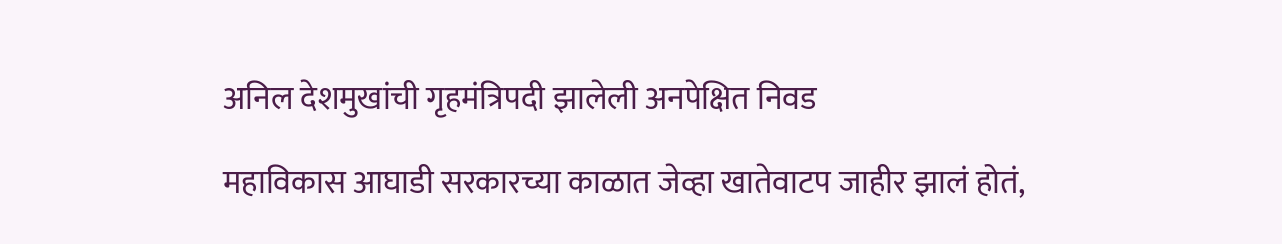अनिल देशमुखांची गृहमंत्रिपदी झालेली अनपेक्षित निवड

महाविकास आघाडी सरकारच्या काळात जेव्हा खातेवाटप जाहीर झालं होतं,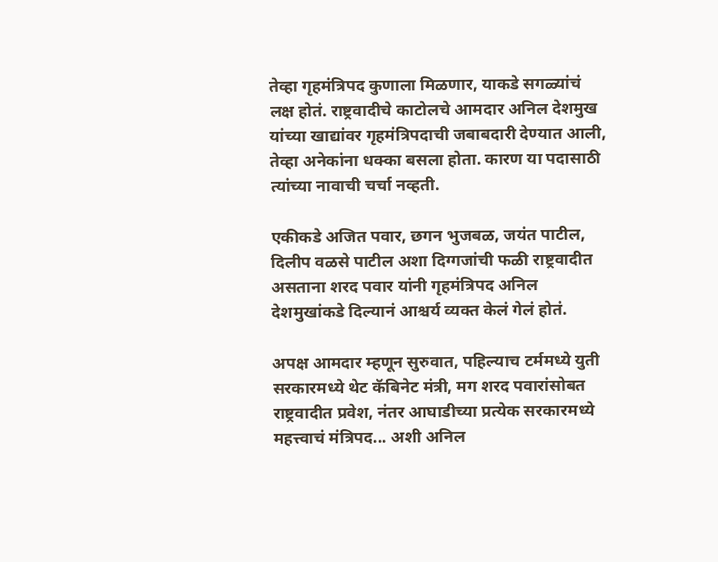तेव्हा गृहमंत्रिपद कुणाला मिळणार, याकडे सगळ्यांचं लक्ष होतं. राष्ट्रवादीचे काटोलचे आमदार अनिल देशमुख यांच्या खाद्यांवर गृहमंत्रिपदाची जबाबदारी देण्यात आली, तेव्हा अनेकांना धक्का बसला होता. कारण या पदासाठी त्यांच्या नावाची चर्चा नव्हती.

एकीकडे अजित पवार, छगन भुजबळ, जयंत पाटील, दिलीप वळसे पाटील अशा दिग्गजांची फळी राष्ट्रवादीत असताना शरद पवार यांनी गृहमंत्रिपद अनिल देशमुखांकडे दिल्यानं आश्चर्य व्यक्त केलं गेलं होतं.

अपक्ष आमदार म्हणून सुरुवात, पहिल्याच टर्ममध्ये युती सरकारमध्ये थेट कॅबिनेट मंत्री, मग शरद पवारांसोबत राष्ट्रवादीत प्रवेश, नंतर आघाडीच्या प्रत्येक सरकारमध्ये महत्त्वाचं मंत्रिपद... अशी अनिल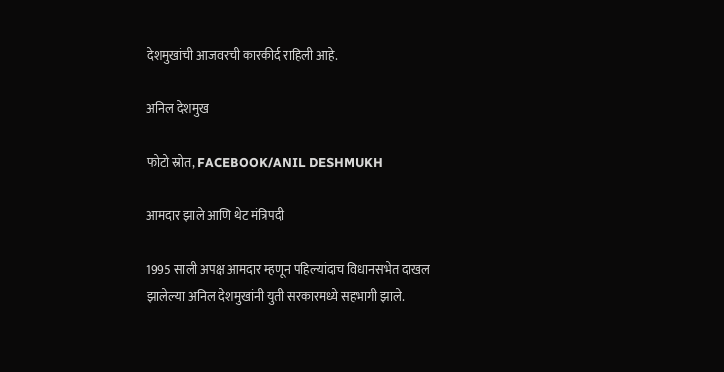देशमुखांची आजवरची कारकीर्द राहिली आहे.

अनिल देशमुख

फोटो स्रोत, FACEBOOK/ANIL DESHMUKH

आमदार झाले आणि थेट मंत्रिपदी

1995 साली अपक्ष आमदार म्हणून पहिल्यांदाच विधानसभेत दाखल झालेल्या अनिल देशमुखांनी युती सरकारमध्ये सहभागी झाले.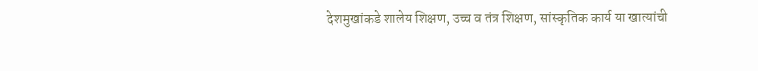देशमुखांकडे शालेय शिक्षण, उच्च व तंत्र शिक्षण, सांस्कृतिक कार्य या खात्यांची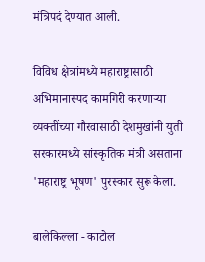मंत्रिपदं देण्यात आली.

विविध क्षेत्रांमध्ये महाराष्ट्रासाठी अभिमानास्पद कामगिरी करणाऱ्या व्यक्तींच्या गौरवासाठी देशमुखांनी युती सरकारमध्ये सांस्कृतिक मंत्री असताना 'महाराष्ट्र भूषण' पुरस्कार सुरू केला.

बालेकिल्ला - काटोल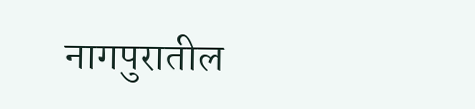नागपुरातील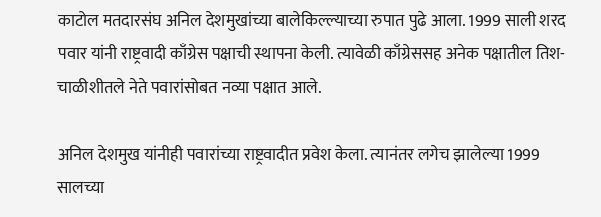काटोल मतदारसंघ अनिल देशमुखांच्या बालेकिल्ल्याच्या रुपात पुढे आला. 1999 साली शरद पवार यांनी राष्ट्रवादी काँग्रेस पक्षाची स्थापना केली. त्यावेळी काँग्रेससह अनेक पक्षातील तिश-चाळीशीतले नेते पवारांसोबत नव्या पक्षात आले.

अनिल देशमुख यांनीही पवारांच्या राष्ट्रवादीत प्रवेश केला. त्यानंतर लगेच झालेल्या 1999 सालच्या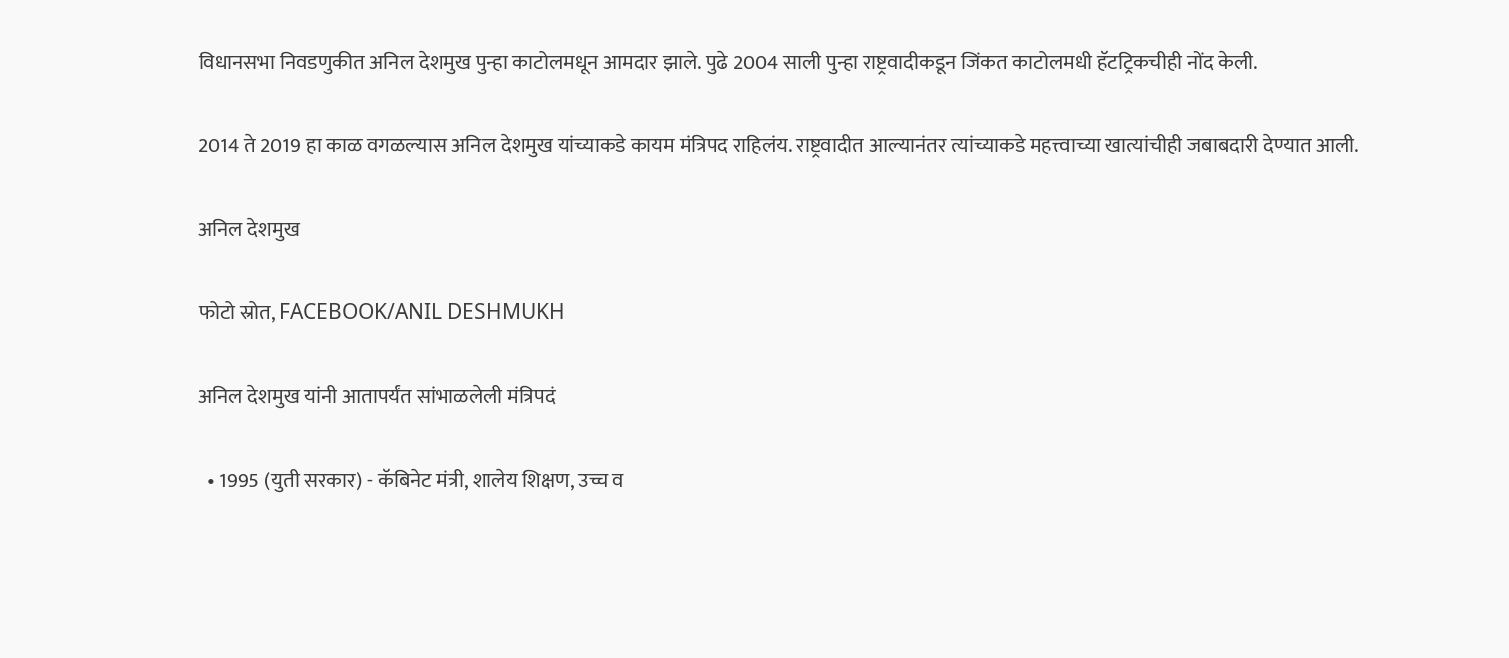विधानसभा निवडणुकीत अनिल देशमुख पुन्हा काटोलमधून आमदार झाले. पुढे 2004 साली पुन्हा राष्ट्रवादीकडून जिंकत काटोलमधी हॅटट्रिकचीही नोंद केली.

2014 ते 2019 हा काळ वगळल्यास अनिल देशमुख यांच्याकडे कायम मंत्रिपद राहिलंय. राष्ट्रवादीत आल्यानंतर त्यांच्याकडे महत्त्वाच्या खात्यांचीही जबाबदारी देण्यात आली.

अनिल देशमुख

फोटो स्रोत, FACEBOOK/ANIL DESHMUKH

अनिल देशमुख यांनी आतापर्यंत सांभाळलेली मंत्रिपदं

  • 1995 (युती सरकार) - कॅबिनेट मंत्री, शालेय शिक्षण, उच्च व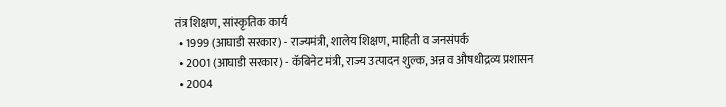तंत्र शिक्षण, सांस्कृतिक कार्य
  • 1999 (आघाडी सरकार) - राज्यमंत्री, शालेय शिक्षण, माहिती व जनसंपर्क
  • 2001 (आघाडी सरकार) - कॅबिनेट मंत्री, राज्य उत्पादन शुल्क, अन्न व औषधीद्रव्य प्रशासन
  • 2004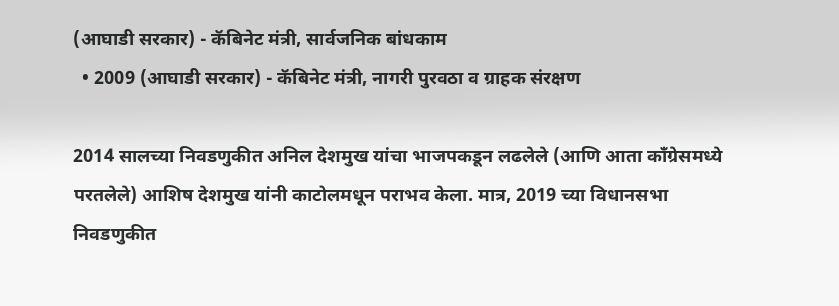(आघाडी सरकार) - कॅबिनेट मंत्री, सार्वजनिक बांधकाम
  • 2009 (आघाडी सरकार) - कॅबिनेट मंत्री, नागरी पुरवठा व ग्राहक संरक्षण

2014 सालच्या निवडणुकीत अनिल देशमुख यांचा भाजपकडून लढलेले (आणि आता काँग्रेसमध्ये परतलेले) आशिष देशमुख यांनी काटोलमधून पराभव केला. मात्र, 2019 च्या विधानसभा निवडणुकीत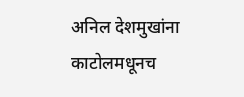अनिल देशमुखांना काटोलमधूनच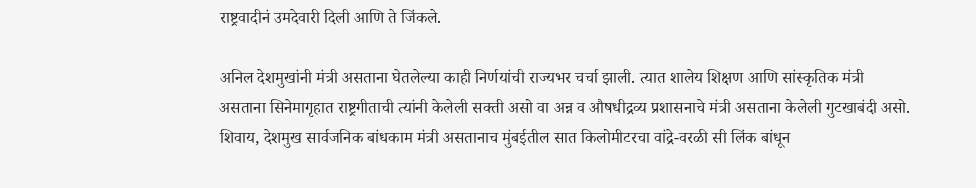राष्ट्रवादीनं उमदेवारी दिली आणि ते जिंकले.

अनिल देशमुखांनी मंत्री असताना घेतलेल्या काही निर्णयांची राज्यभर चर्चा झाली. त्यात शालेय शिक्षण आणि सांस्कृतिक मंत्री असताना सिनेमागृहात राष्ट्रगीताची त्यांनी केलेली सक्ती असो वा अन्न व औषधीद्रव्य प्रशासनाचे मंत्री असताना केलेली गुटखाबंदी असो. शिवाय, देशमुख सार्वजनिक बांधकाम मंत्री असतानाच मुंबईतील सात किलोमीटरचा वांद्रे-वरळी सी लिंक बांधून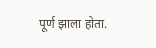पूर्ण झाला होता.